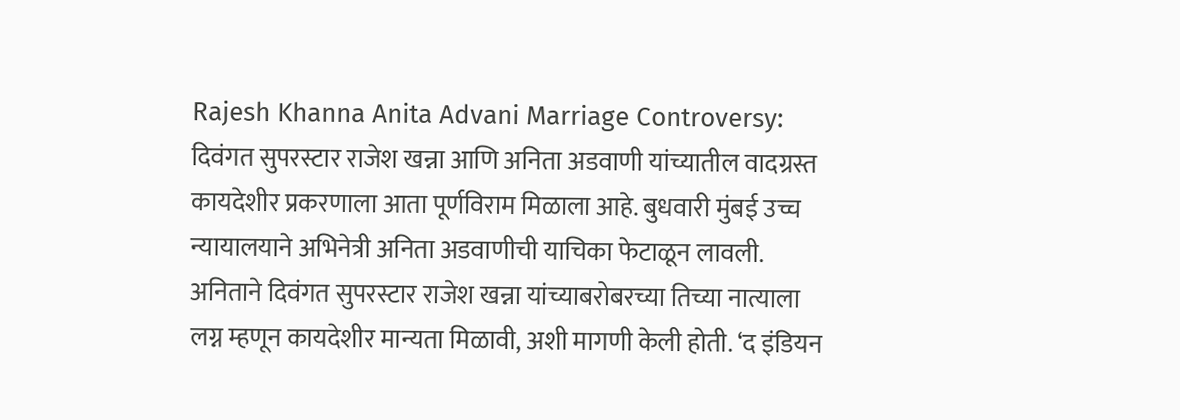Rajesh Khanna Anita Advani Marriage Controversy: दिवंगत सुपरस्टार राजेश खन्ना आणि अनिता अडवाणी यांच्यातील वादग्रस्त कायदेशीर प्रकरणाला आता पूर्णविराम मिळाला आहे. बुधवारी मुंबई उच्च न्यायालयाने अभिनेत्री अनिता अडवाणीची याचिका फेटाळून लावली. अनिताने दिवंगत सुपरस्टार राजेश खन्ना यांच्याबरोबरच्या तिच्या नात्याला लग्न म्हणून कायदेशीर मान्यता मिळावी, अशी मागणी केली होती. ‘द इंडियन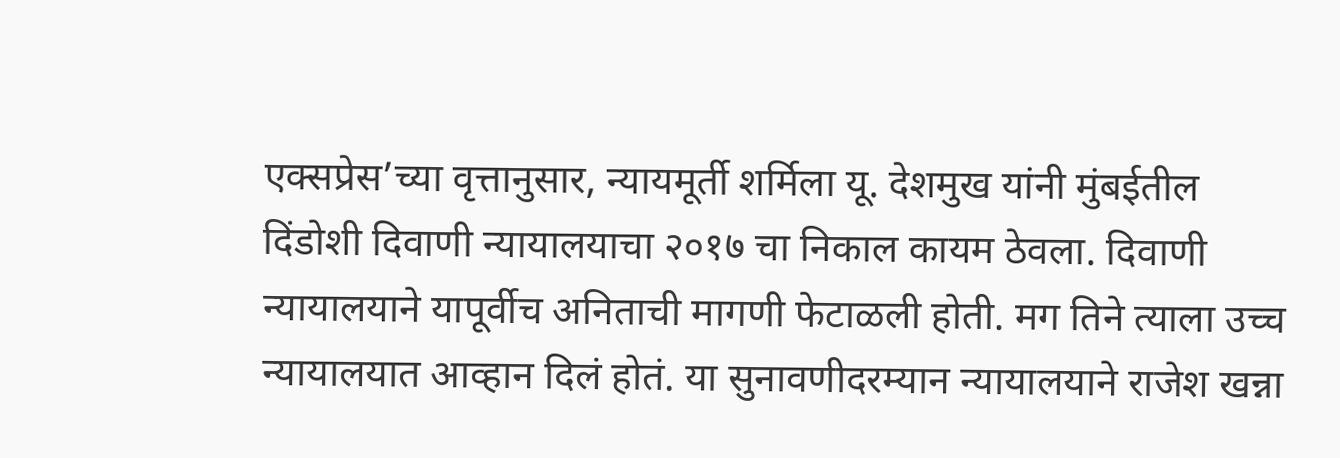एक्सप्रेस’च्या वृत्तानुसार, न्यायमूर्ती शर्मिला यू. देशमुख यांनी मुंबईतील दिंडोशी दिवाणी न्यायालयाचा २०१७ चा निकाल कायम ठेवला. दिवाणी न्यायालयाने यापूर्वीच अनिताची मागणी फेटाळली होती. मग तिने त्याला उच्च न्यायालयात आव्हान दिलं होतं. या सुनावणीदरम्यान न्यायालयाने राजेश खन्ना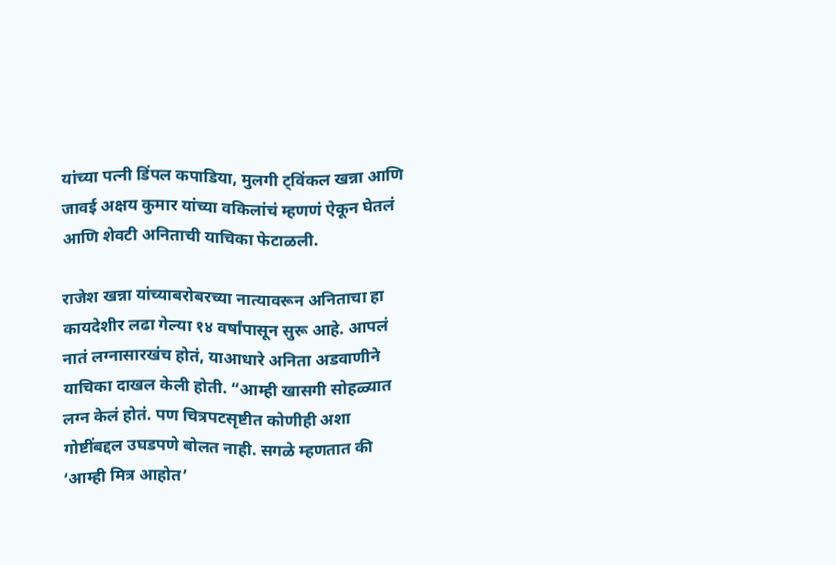यांच्या पत्नी डिंपल कपाडिया, मुलगी ट्विंकल खन्ना आणि जावई अक्षय कुमार यांच्या वकिलांचं म्हणणं ऐकून घेतलं आणि शेवटी अनिताची याचिका फेटाळली.

राजेश खन्ना यांच्याबरोबरच्या नात्यावरून अनिताचा हा कायदेशीर लढा गेल्या १४ वर्षांपासून सुरू आहे. आपलं नातं लग्नासारखंच होतं, याआधारे अनिता अडवाणीने याचिका दाखल केली होती. “आम्ही खासगी सोहळ्यात लग्न केलं होतं. पण चित्रपटसृष्टीत कोणीही अशा गोष्टींबद्दल उघडपणे बोलत नाही. सगळे म्हणतात की ‘आम्ही मित्र आहोत’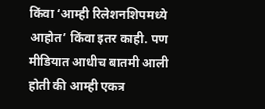किंवा ‘आम्ही रिलेशनशिपमध्ये आहोत’ किंवा इतर काही. पण मीडियात आधीच बातमी आली होती की आम्ही एकत्र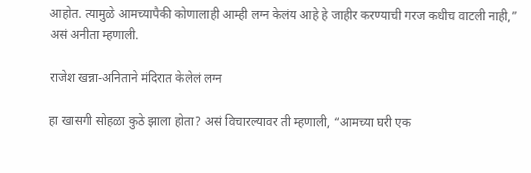आहोत. त्यामुळे आमच्यापैकी कोणालाही आम्ही लग्न केलंय आहे हे जाहीर करण्याची गरज कधीच वाटली नाही,” असं अनीता म्हणाली.

राजेश खन्ना-अनिताने मंदिरात केलेलं लग्न

हा खासगी सोहळा कुठे झाला होता? असं विचारल्यावर ती म्हणाली, “आमच्या घरी एक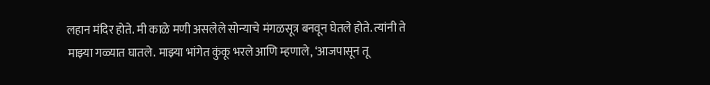लहान मंदिर होते. मी काळे मणी असलेले सोन्याचे मंगळसूत्र बनवून घेतले होते. त्यांनी ते माझ्या गळ्यात घातले. माझ्या भांगेत कुंकू भरले आणि म्हणाले, ‘आजपासून तू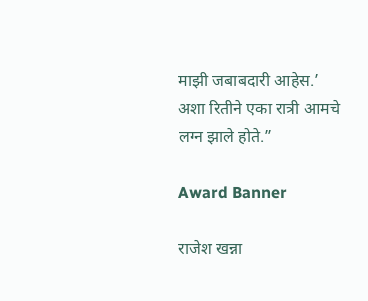माझी जबाबदारी आहेस.’ अशा रितीने एका रात्री आमचे लग्न झाले होते.”

Award Banner

राजेश खन्ना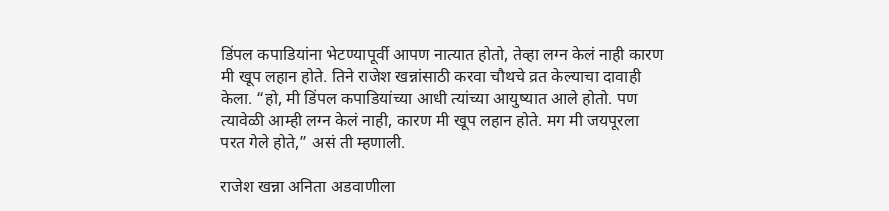डिंपल कपाडियांना भेटण्यापूर्वी आपण नात्यात होतो, तेव्हा लग्न केलं नाही कारण मी खूप लहान होते. तिने राजेश खन्नांसाठी करवा चौथचे व्रत केल्याचा दावाही केला. “हो, मी डिंपल कपाडियांच्या आधी त्यांच्या आयुष्यात आले होतो. पण त्यावेळी आम्ही लग्न केलं नाही, कारण मी खूप लहान होते. मग मी जयपूरला परत गेले होते,” असं ती म्हणाली.

राजेश खन्ना अनिता अडवाणीला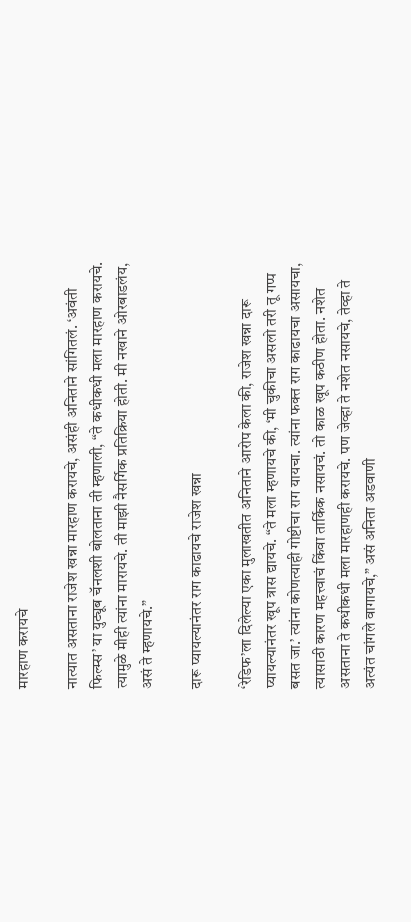मारहाण करायचे

नात्यात असताना राजेश खन्ना मारहाण करायचे, असंही अनिताने सांगितलं. ‘अवंती फिल्म्स’ या युट्यूब चॅनलशी बोलताना ती म्हणाली, “ते कधीकधी मला मारहाण करायचे. त्यामुळे मीही त्यांना मारायचे. ती माझी नैसर्गिक प्रतिक्रिया होती. मी नखाने ओरबाडलंय, असं ते म्हणायचे.”

दारू प्यायल्यानंतर राग काढायचे राजेश खन्ना

‘रेडिफ’ला दिलेल्या एका मुलाखतीत अनिताने आरोप केला की, राजेश खन्ना दारू प्यायल्यानंतर खूप त्रास द्यायचे. “ते मला म्हणायचे की, ‘मी चुकीचा असलो तरी तू गप्प बसत जा.’ त्यांना कोणत्याही गोष्टीचा राग यायचा. त्यांना फक्त राग काढायचा असायचा, त्यासाठी कारण महत्त्वाचं किंवा तार्किक नसायचं. तो काळ खूप कठीण होता. नशेत असताना ते कधीकधी मला मारहाणही करायचे. पण जेव्हा ते नशेत नसायचे, तेव्हा ते अत्यंत चांगले वागायचे,” असं अनिता अडवाणी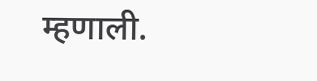म्हणाली.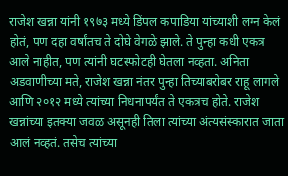राजेश खन्ना यांनी १९७३ मध्ये डिंपल कपाडिया यांच्याशी लग्न केलं होतं, पण दहा वर्षांतच ते दोघे वेगळे झाले. ते पुन्हा कधी एकत्र आले नाहीत, पण त्यांनी घटस्फोटही घेतला नव्हता. अनिता अडवाणीच्या मते, राजेश खन्ना नंतर पुन्हा तिच्याबरोबर राहू लागले आणि २०१२ मध्ये त्यांच्या निधनापर्यंत ते एकत्रच होते. राजेश खन्नांच्या इतक्या जवळ असूनही तिला त्यांच्या अंत्यसंस्कारात जाता आलं नव्हतं. तसेच त्यांच्या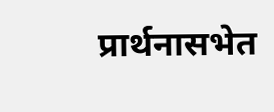प्रार्थनासभेत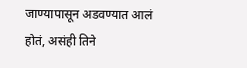जाण्यापासून अडवण्यात आलं होतं, असंही तिने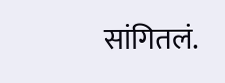सांगितलं.